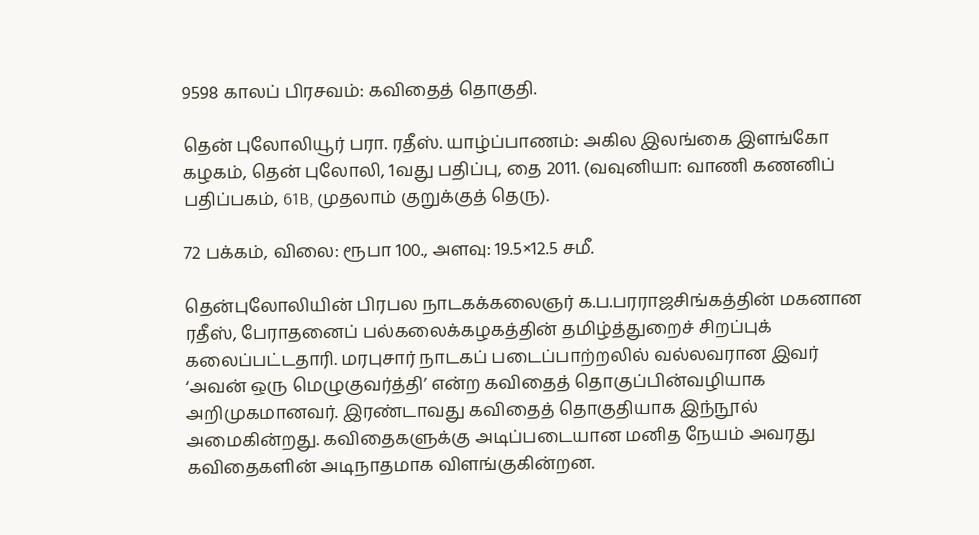9598 காலப் பிரசவம்: கவிதைத் தொகுதி.

தென் புலோலியூர் பரா. ரதீஸ். யாழ்ப்பாணம்: அகில இலங்கை இளங்கோ கழகம், தென் புலோலி, 1வது பதிப்பு, தை 2011. (வவுனியா: வாணி கணனிப் பதிப்பகம், 61B, முதலாம் குறுக்குத் தெரு).

72 பக்கம், விலை: ரூபா 100., அளவு: 19.5×12.5 சமீ.

தென்புலோலியின் பிரபல நாடகக்கலைஞர் க.ப.பரராஜசிங்கத்தின் மகனான ரதீஸ், பேராதனைப் பல்கலைக்கழகத்தின் தமிழ்த்துறைச் சிறப்புக் கலைப்பட்டதாரி. மரபுசார் நாடகப் படைப்பாற்றலில் வல்லவரான இவர் ‘அவன் ஒரு மெழுகுவர்த்தி’ என்ற கவிதைத் தொகுப்பின்வழியாக அறிமுகமானவர். இரண்டாவது கவிதைத் தொகுதியாக இந்நூல் அமைகின்றது. கவிதைகளுக்கு அடிப்படையான மனித நேயம் அவரது கவிதைகளின் அடிநாதமாக விளங்குகின்றன.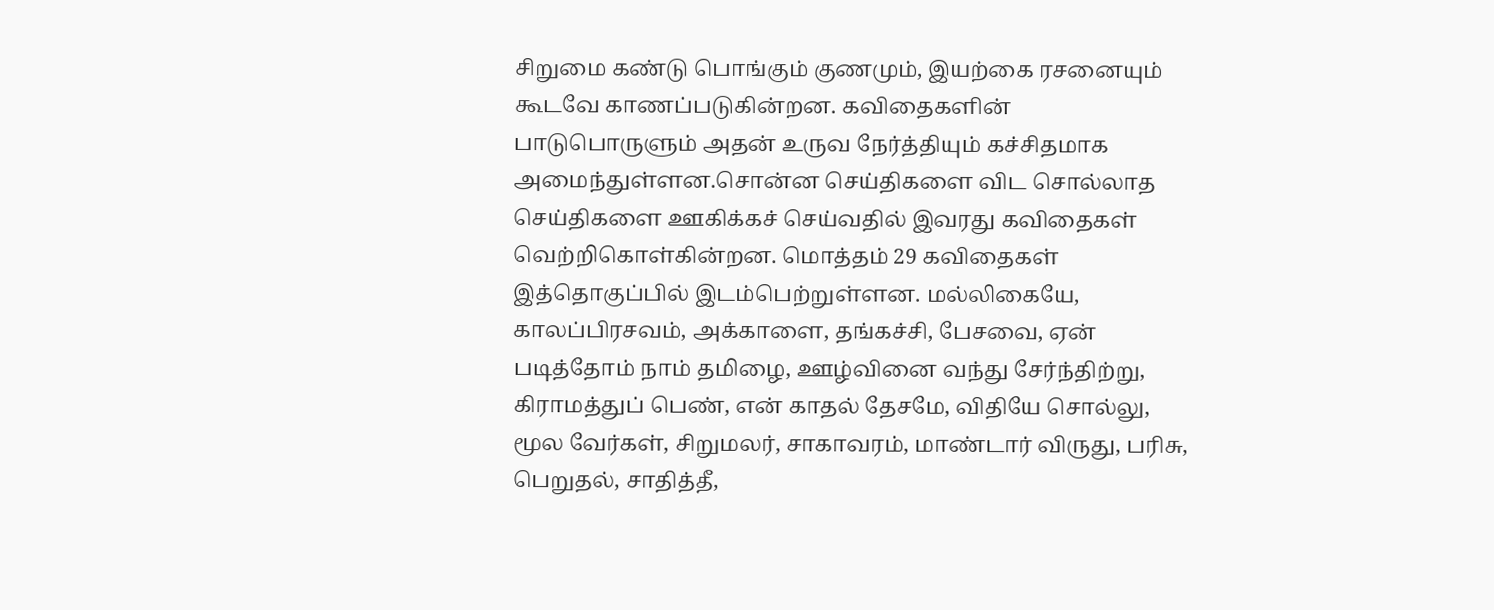சிறுமை கண்டு பொங்கும் குணமும், இயற்கை ரசனையும் கூடவே காணப்படுகின்றன. கவிதைகளின் பாடுபொருளும் அதன் உருவ நேர்த்தியும் கச்சிதமாக அமைந்துள்ளன.சொன்ன செய்திகளை விட சொல்லாத செய்திகளை ஊகிக்கச் செய்வதில் இவரது கவிதைகள் வெற்றிகொள்கின்றன. மொத்தம் 29 கவிதைகள் இத்தொகுப்பில் இடம்பெற்றுள்ளன. மல்லிகையே, காலப்பிரசவம், அக்காளை, தங்கச்சி, பேசவை, ஏன் படித்தோம் நாம் தமிழை, ஊழ்வினை வந்து சேர்ந்திற்று, கிராமத்துப் பெண், என் காதல் தேசமே, விதியே சொல்லு, மூல வேர்கள், சிறுமலர், சாகாவரம், மாண்டார் விருது, பரிசு, பெறுதல், சாதித்தீ,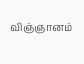விஞ்ஞானம்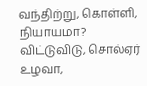வந்திற்று, கொள்ளி, நியாயமா? விட்டுவிடு, சொல்ஏர் உழவா,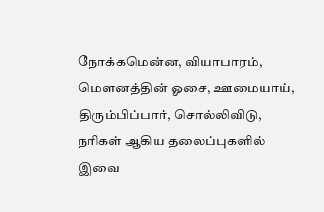நோக்கமென்ன, வியாபாரம், மௌனத்தின் ஓசை, ஊமையாய், திரும்பிப்பார், சொல்லிவிடு, நரிகள் ஆகிய தலைப்புகளில் இவை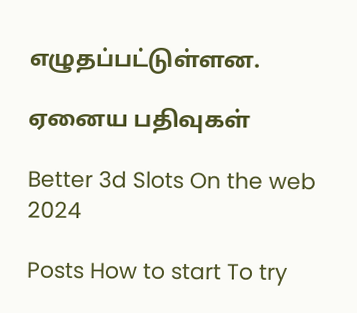எழுதப்பட்டுள்ளன.

ஏனைய பதிவுகள்

Better 3d Slots On the web 2024

Posts How to start To try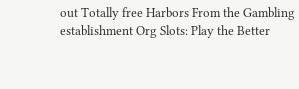out Totally free Harbors From the Gambling establishment Org Slots: Play the Better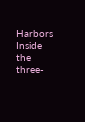Harbors Inside the three-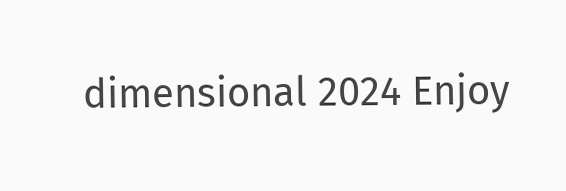dimensional 2024 Enjoy